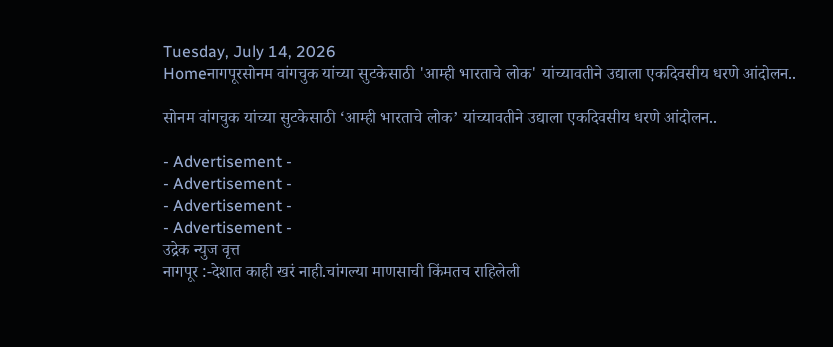Tuesday, July 14, 2026
Homeनागपूरसोनम वांगचुक यांच्या सुटकेसाठी 'आम्ही भारताचे लोक' यांच्यावतीने उद्याला एकदिवसीय धरणे आंदोलन..

सोनम वांगचुक यांच्या सुटकेसाठी ‘आम्ही भारताचे लोक’ यांच्यावतीने उद्याला एकदिवसीय धरणे आंदोलन..

- Advertisement -
- Advertisement -
- Advertisement -
- Advertisement -
उद्रेक न्युज वृत्त
नागपूर :-देशात काही खरं नाही.चांगल्या माणसाची किंमतच राहिलेली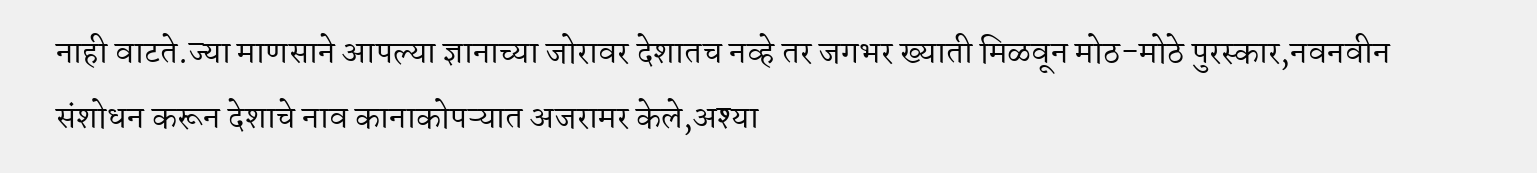नाही वाटते.ज्या माणसाने आपल्या ज्ञानाच्या जोरावर देशातच नव्हे तर जगभर ख्याती मिळवून मोठ-मोठे पुरस्कार,नवनवीन संशोधन करून देशाचे नाव कानाकोपऱ्यात अजरामर केले,अश्या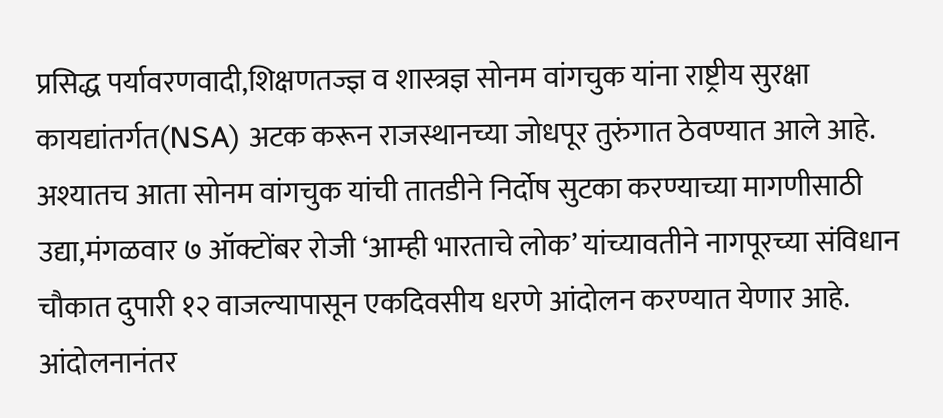प्रसिद्ध पर्यावरणवादी,शिक्षणतज्ज्ञ व शास्त्रज्ञ सोनम वांगचुक यांना राष्ट्रीय सुरक्षा कायद्यांतर्गत(NSA) अटक करून राजस्थानच्या जोधपूर तुरुंगात ठेवण्यात आले आहे. अश्यातच आता सोनम वांगचुक यांची तातडीने निर्दोष सुटका करण्याच्या मागणीसाठी उद्या,मंगळवार ७ ऑक्टोंबर रोजी ‘आम्ही भारताचे लोक’ यांच्यावतीने नागपूरच्या संविधान चौकात दुपारी १२ वाजल्यापासून एकदिवसीय धरणे आंदोलन करण्यात येणार आहे. आंदोलनानंतर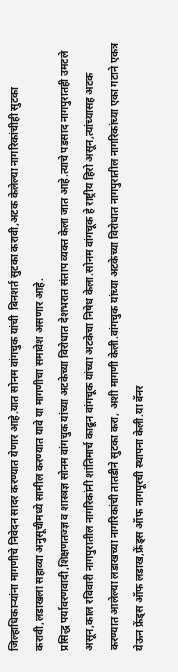जिल्हाधिकाऱ्यांना मागणीचे निवेदन सादर करण्यात येणार आहे.यात सोनम वांगचुक यांची  बिनशर्त सुटका करावी,अटक केलेल्या नागरिकांचीही सुटका करावी,लडाखला सहाव्या अनुसूचीमध्ये सामील करण्यात यावे या मागणीचा समावेश असणार आहे.
प्रसिद्ध पर्यावरणवादी,शिक्षणतज्ज्ञ व शास्त्रज्ञ सोनम वांगचुक यांच्या अटकेच्या विरोधात देशभरात संताप व्यक्त केला जात आहे.त्याचे पडसाद नागपुरातही उमटले असून,काल रविवारी नागपुरातील नागरिकांनी शांतिमार्च काढून वांगचूक यांच्या अटकेचा निषेध केला.सोनम वांगचूक हे राष्ट्रीय हिरो असून,त्यांच्यासह अटक करण्यात आलेल्या लडाखच्या नागरिकांची तातडीने सुटका करा, अशी मागणी केली.वांगचुक यांच्या अटकेच्या विरोधात नागपुरातील नागरिकांच्या एका गटाने एकत्र येऊन फ्रेंड्स ऑफ लडाख,फ्रेंड्स ऑफ नागपूरची स्थापना केली.या बॅनर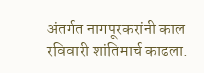अंतर्गत नागपूरकरांनी काल रविवारी शांतिमार्च काढला.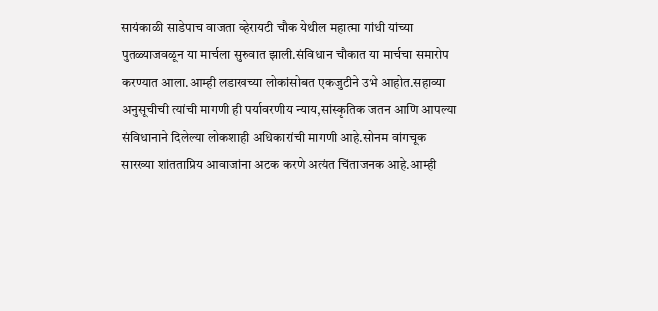सायंकाळी साडेपाच वाजता व्हेरायटी चौक येथील महात्मा गांधी यांच्या पुतळ्याजवळून या मार्चला सुरुवात झाली.संविधान चौकात या मार्चचा समारोप करण्यात आला.आम्ही लडाखच्या लोकांसोबत एकजुटीने उभे आहोत.सहाव्या अनुसूचीची त्यांची मागणी ही पर्यावरणीय न्याय,सांस्कृतिक जतन आणि आपल्या संविधानाने दिलेल्या लोकशाही अधिकारांची मागणी आहे.सोनम वांगचूक सारख्या शांतताप्रिय आवाजांना अटक करणे अत्यंत चिंताजनक आहे.आम्ही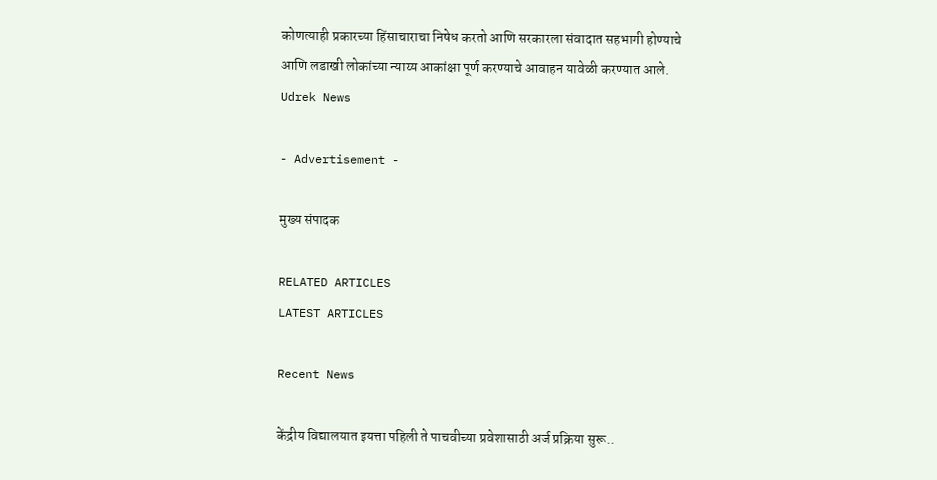कोणत्याही प्रकारच्या हिंसाचाराचा निषेध करतो आणि सरकारला संवादात सहभागी होण्याचे आणि लडाखी लोकांच्या न्याय्य आकांक्षा पूर्ण करण्याचे आवाहन यावेळी करण्यात आले.
Udrek News

- Advertisement -

मुख्य संपादक

RELATED ARTICLES
LATEST ARTICLES

Recent News

केंद्रीय विद्यालयात इयत्ता पहिली ते पाचवीच्या प्रवेशासाठी अर्ज प्रक्रिया सुरू..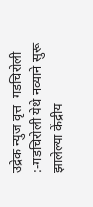उद्रेक न्युज वृत्त  गडचिरोली :-गडचिरोली येथे नव्याने सुरू झालेल्या केंद्रीय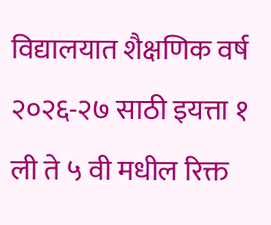विद्यालयात शैक्षणिक वर्ष २०२६-२७ साठी इयत्ता १ ली ते ५ वी मधील रिक्त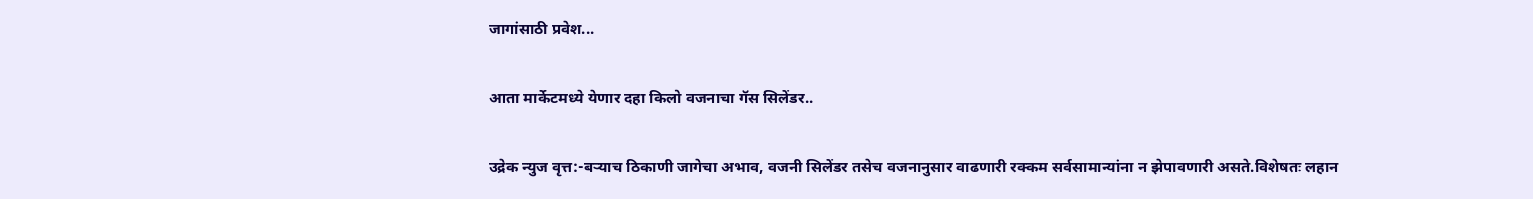जागांसाठी प्रवेश...

आता मार्केटमध्ये येणार दहा किलो वजनाचा गॅस सिलेंडर..

उद्रेक न्युज वृत्त:-बऱ्याच ठिकाणी जागेचा अभाव, वजनी सिलेंडर तसेच वजनानुसार वाढणारी रक्कम सर्वसामान्यांना न झेपावणारी असते.विशेषतः लहान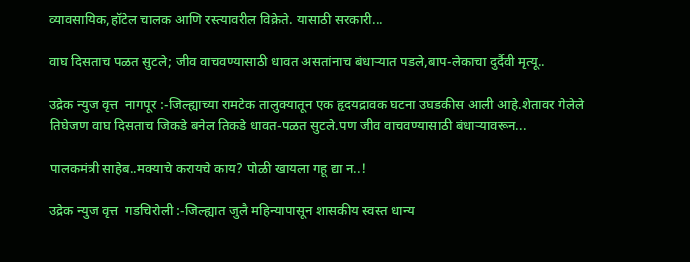व्यावसायिक,हॉटेल चालक आणि रस्त्यावरील विक्रेते. यासाठी सरकारी...

वाघ दिसताच पळत सुटले; जीव वाचवण्यासाठी धावत असतांनाच बंधाऱ्यात पडले,बाप-लेकाचा दुर्दैवी मृत्यू..

उद्रेक न्युज वृत्त  नागपूर :-जिल्ह्याच्या रामटेक तालुक्यातून एक हृदयद्रावक घटना उघडकीस आली आहे.शेतावर गेलेले तिघेजण वाघ दिसताच जिकडे बनेल तिकडे धावत-पळत सुटले.पण जीव वाचवण्यासाठी बंधाऱ्यावरून...

पालकमंत्री साहेब..मक्याचे करायचे काय? पोळी खायला गहू द्या न..!

उद्रेक न्युज वृत्त  गडचिरोली :-जिल्ह्यात जुलै महिन्यापासून शासकीय स्वस्त धान्य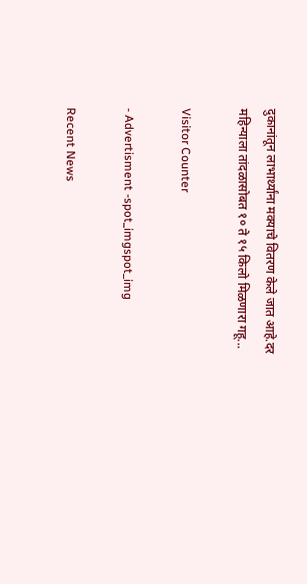दुकानांतून लाभार्थ्यांना मक्याचे वितरण केले जात आहे.दर महिन्याला तांदळासोबत १० ते १५ किलो मिळणारा गहू...

Visitor Counter

- Advertisment -spot_imgspot_img

Recent News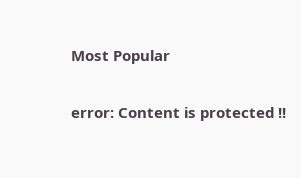Most Popular

error: Content is protected !!